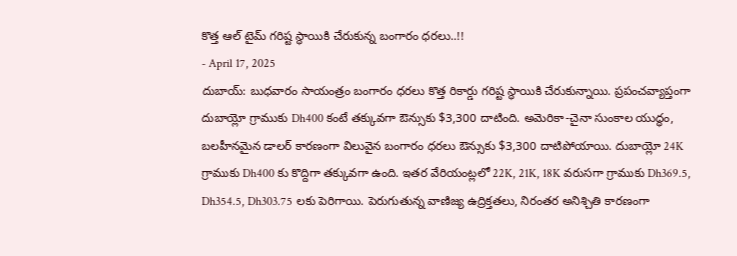కొత్త ఆల్ టైమ్ గరిష్ట స్థాయికి చేరుకున్న బంగారం ధరలు..!!
- April 17, 2025
దుబాయ్: బుధవారం సాయంత్రం బంగారం ధరలు కొత్త రికార్డు గరిష్ట స్థాయికి చేరుకున్నాయి. ప్రపంచవ్యాప్తంగా దుబాయ్లో గ్రాముకు Dh400 కంటే తక్కువగా ఔన్సుకు $3,300 దాటింది. అమెరికా-చైనా సుంకాల యుద్ధం, బలహీనమైన డాలర్ కారణంగా విలువైన బంగారం ధరలు ఔన్సుకు $3,300 దాటిపోయాయి. దుబాయ్లో 24K గ్రాముకు Dh400 కు కొద్దిగా తక్కువగా ఉంది. ఇతర వేరియంట్లలో 22K, 21K, 18K వరుసగా గ్రాముకు Dh369.5, Dh354.5, Dh303.75 లకు పెరిగాయి. పెరుగుతున్న వాణిజ్య ఉద్రిక్తతలు, నిరంతర అనిశ్చితి కారణంగా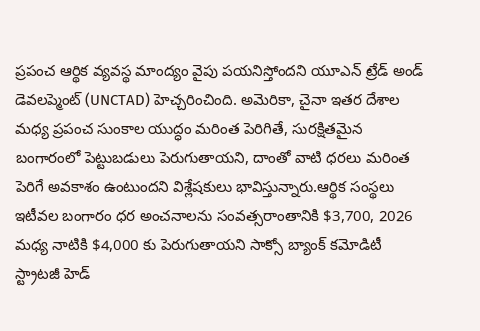ప్రపంచ ఆర్థిక వ్యవస్థ మాంద్యం వైపు పయనిస్తోందని యూఎన్ ట్రేడ్ అండ్ డెవలప్మెంట్ (UNCTAD) హెచ్చరించింది. అమెరికా, చైనా ఇతర దేశాల మధ్య ప్రపంచ సుంకాల యుద్ధం మరింత పెరిగితే, సురక్షితమైన బంగారంలో పెట్టుబడులు పెరుగుతాయని, దాంతో వాటి ధరలు మరింత పెరిగే అవకాశం ఉంటుందని విశ్లేషకులు భావిస్తున్నారు.ఆర్థిక సంస్థలు ఇటీవల బంగారం ధర అంచనాలను సంవత్సరాంతానికి $3,700, 2026 మధ్య నాటికి $4,000 కు పెరుగుతాయని సాక్సో బ్యాంక్ కమోడిటీ స్ట్రాటజీ హెడ్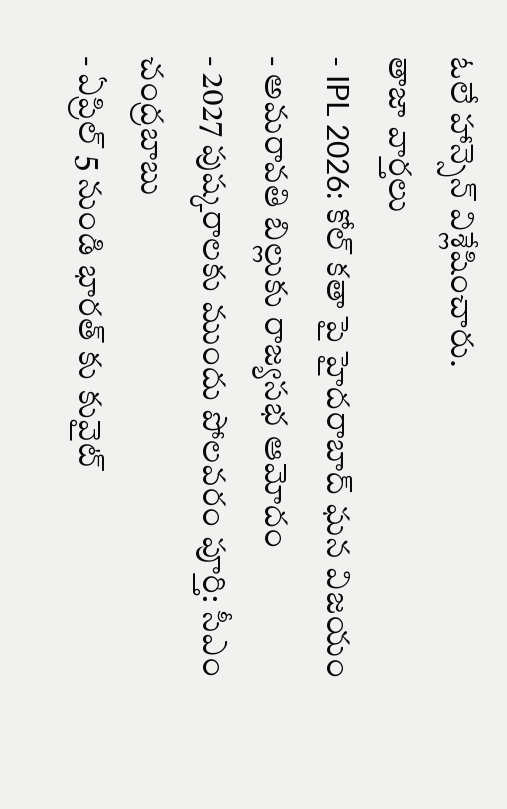ఓలే హాన్సెన్ విశ్లేషించారు.
తాజా వార్తలు
- IPL 2026: కోల్ కతా పై హైదరాబాద్ ఘన విజయం
- అమరావతి బిల్లుకు రాజ్యసభ ఆమోదం
- 2027 పుష్కరాలకు ముందు పోలవరం పూర్తి: సీఎం చంద్రబాబు
- ఏప్రిల్ 5 నుండి భారత్ కు కువైట్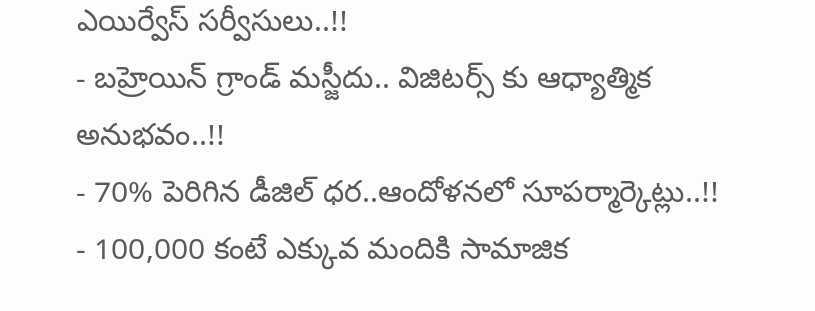ఎయిర్వేస్ సర్వీసులు..!!
- బహ్రెయిన్ గ్రాండ్ మస్జీదు.. విజిటర్స్ కు ఆధ్యాత్మిక అనుభవం..!!
- 70% పెరిగిన డీజిల్ ధర..ఆందోళనలో సూపర్మార్కెట్లు..!!
- 100,000 కంటే ఎక్కువ మందికి సామాజిక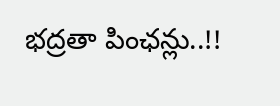భద్రతా పింఛన్లు..!!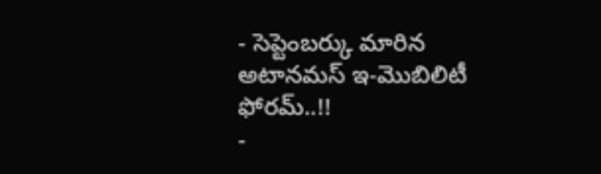- సెప్టెంబర్కు మారిన అటానమస్ ఇ-మొబిలిటీ ఫోరమ్..!!
-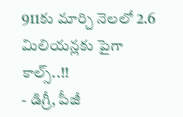911కు మార్చి నెలలో 2.6 మిలియన్లకు పైగా కాల్స్..!!
- డిగ్రీ, పీజీ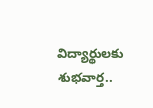విద్యార్థులకు శుభవార్త..